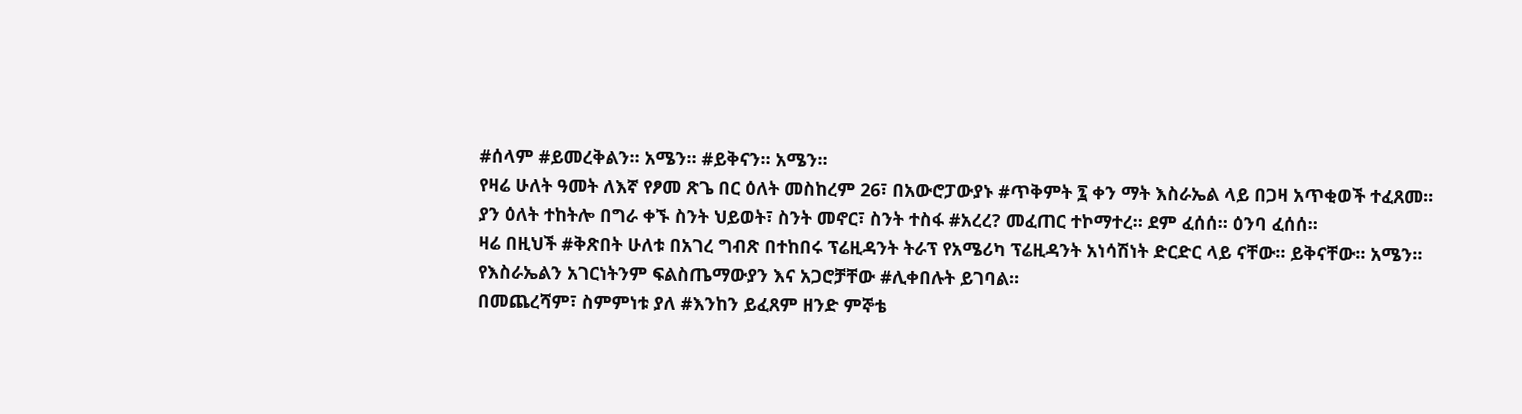#ሰላም #ይመረቅልን። አሜን። #ይቅናን። አሜን።
የዛሬ ሁለት ዓመት ለእኛ የፆመ ጽጌ በር ዕለት መስከረም 26፣ በአውሮፓውያኑ #ጥቅምት ፯ ቀን ማት እስራኤል ላይ በጋዛ አጥቂወች ተፈጸመ።
ያን ዕለት ተከትሎ በግራ ቀኙ ስንት ህይወት፣ ስንት መኖር፣ ስንት ተስፋ #አረረ? መፈጠር ተኮማተረ። ደም ፈሰሰ። ዕንባ ፈሰሰ።
ዛሬ በዚህች #ቅጽበት ሁለቱ በአገረ ግብጽ በተከበሩ ፕሬዚዳንት ትራፕ የአሜሪካ ፕሬዚዳንት አነሳሽነት ድርድር ላይ ናቸው። ይቅናቸው። አሜን።
የእስራኤልን አገርነትንም ፍልስጤማውያን እና አጋሮቻቸው #ሊቀበሉት ይገባል።
በመጨረሻም፣ ስምምነቱ ያለ #እንከን ይፈጸም ዘንድ ምኞቴ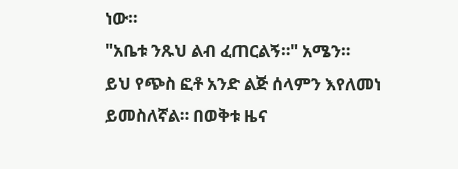ነው።
"አቤቱ ንጹህ ልብ ፈጠርልኝ።" አሜን።
ይህ የጭስ ፎቶ አንድ ልጅ ሰላምን እየለመነ ይመስለኛል። በወቅቱ ዜና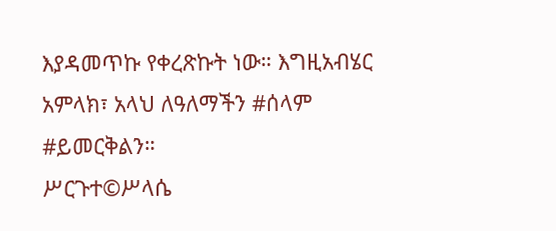እያዳመጥኩ የቀረጽኩት ነው። እግዚአብሄር አምላክ፣ አላህ ለዓለማችን #ሰላም #ይመርቅልን።
ሥርጉተ©ሥላሴ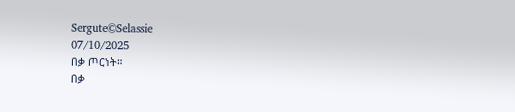Sergute©Selassie
07/10/2025
በቃ ጦርነት።
በቃ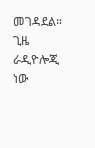መገዳደል።
ጊዜ ራዲዮሎጂ ነው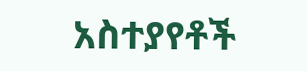አስተያየቶች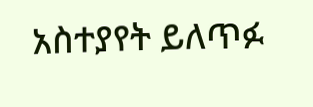አስተያየት ይለጥፉ